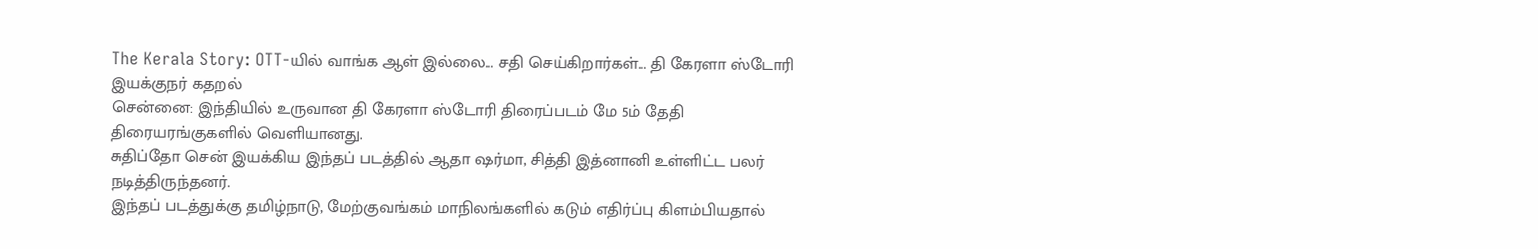The Kerala Story: OTT-யில் வாங்க ஆள் இல்லை... சதி செய்கிறார்கள்... தி கேரளா ஸ்டோரி இயக்குநர் கதறல்
சென்னை: இந்தியில் உருவான தி கேரளா ஸ்டோரி திரைப்படம் மே 5ம் தேதி திரையரங்குகளில் வெளியானது.
சுதிப்தோ சென் இயக்கிய இந்தப் படத்தில் ஆதா ஷர்மா, சித்தி இத்னானி உள்ளிட்ட பலர் நடித்திருந்தனர்.
இந்தப் படத்துக்கு தமிழ்நாடு, மேற்குவங்கம் மாநிலங்களில் கடும் எதிர்ப்பு கிளம்பியதால்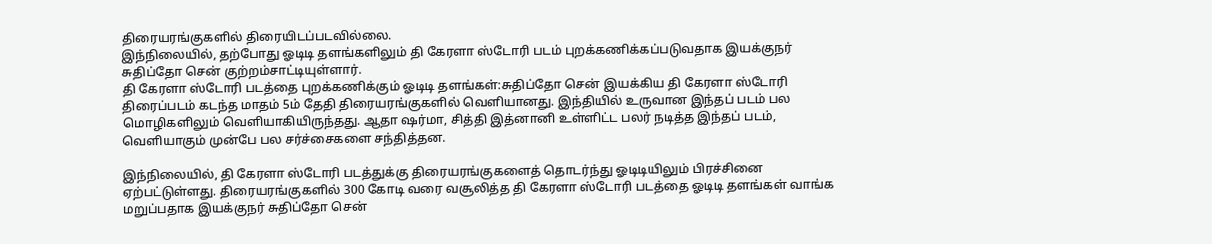திரையரங்குகளில் திரையிடப்படவில்லை.
இந்நிலையில், தற்போது ஓடிடி தளங்களிலும் தி கேரளா ஸ்டோரி படம் புறக்கணிக்கப்படுவதாக இயக்குநர் சுதிப்தோ சென் குற்றம்சாட்டியுள்ளார்.
தி கேரளா ஸ்டோரி படத்தை புறக்கணிக்கும் ஓடிடி தளங்கள்:சுதிப்தோ சென் இயக்கிய தி கேரளா ஸ்டோரி திரைப்படம் கடந்த மாதம் 5ம் தேதி திரையரங்குகளில் வெளியானது. இந்தியில் உருவான இந்தப் படம் பல மொழிகளிலும் வெளியாகியிருந்தது. ஆதா ஷர்மா, சித்தி இத்னானி உள்ளிட்ட பலர் நடித்த இந்தப் படம், வெளியாகும் முன்பே பல சர்ச்சைகளை சந்தித்தன.

இந்நிலையில், தி கேரளா ஸ்டோரி படத்துக்கு திரையரங்குகளைத் தொடர்ந்து ஓடிடியிலும் பிரச்சினை ஏற்பட்டுள்ளது. திரையரங்குகளில் 300 கோடி வரை வசூலித்த தி கேரளா ஸ்டோரி படத்தை ஓடிடி தளங்கள் வாங்க மறுப்பதாக இயக்குநர் சுதிப்தோ சென்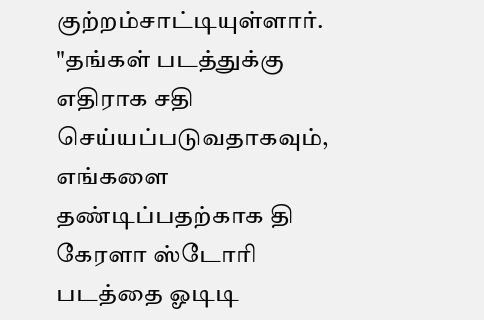குற்றம்சாட்டியுள்ளார். "தங்கள் படத்துக்கு எதிராக சதி செய்யப்படுவதாகவும், எங்களை தண்டிப்பதற்காக தி கேரளா ஸ்டோரி படத்தை ஓடிடி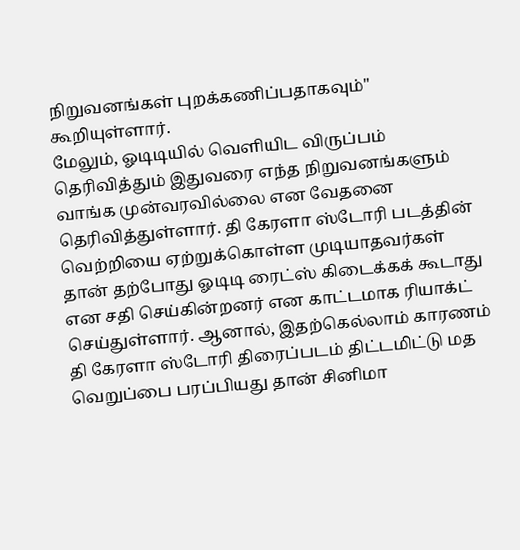நிறுவனங்கள் புறக்கணிப்பதாகவும்" கூறியுள்ளார்.
மேலும், ஓடிடியில் வெளியிட விருப்பம் தெரிவித்தும் இதுவரை எந்த நிறுவனங்களும் வாங்க முன்வரவில்லை என வேதனை தெரிவித்துள்ளார். தி கேரளா ஸ்டோரி படத்தின் வெற்றியை ஏற்றுக்கொள்ள முடியாதவர்கள் தான் தற்போது ஓடிடி ரைட்ஸ் கிடைக்கக் கூடாது என சதி செய்கின்றனர் என காட்டமாக ரியாக்ட் செய்துள்ளார். ஆனால், இதற்கெல்லாம் காரணம் தி கேரளா ஸ்டோரி திரைப்படம் திட்டமிட்டு மத வெறுப்பை பரப்பியது தான் சினிமா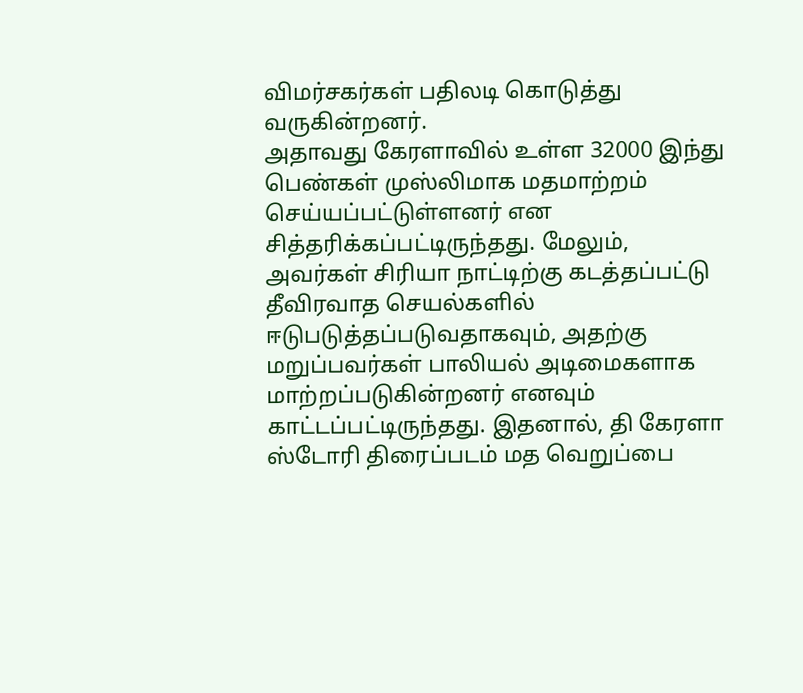விமர்சகர்கள் பதிலடி கொடுத்து வருகின்றனர்.
அதாவது கேரளாவில் உள்ள 32000 இந்து பெண்கள் முஸ்லிமாக மதமாற்றம் செய்யப்பட்டுள்ளனர் என சித்தரிக்கப்பட்டிருந்தது. மேலும், அவர்கள் சிரியா நாட்டிற்கு கடத்தப்பட்டு தீவிரவாத செயல்களில் ஈடுபடுத்தப்படுவதாகவும், அதற்கு மறுப்பவர்கள் பாலியல் அடிமைகளாக மாற்றப்படுகின்றனர் எனவும் காட்டப்பட்டிருந்தது. இதனால், தி கேரளா ஸ்டோரி திரைப்படம் மத வெறுப்பை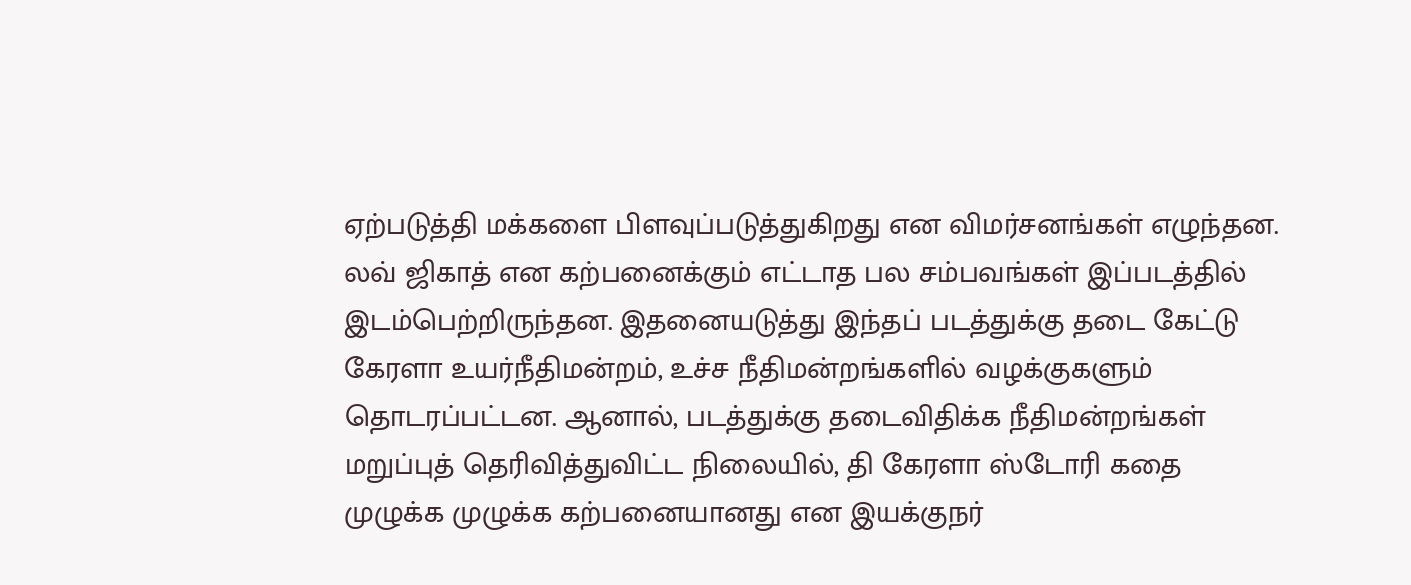ஏற்படுத்தி மக்களை பிளவுப்படுத்துகிறது என விமர்சனங்கள் எழுந்தன.
லவ் ஜிகாத் என கற்பனைக்கும் எட்டாத பல சம்பவங்கள் இப்படத்தில் இடம்பெற்றிருந்தன. இதனையடுத்து இந்தப் படத்துக்கு தடை கேட்டு கேரளா உயர்நீதிமன்றம், உச்ச நீதிமன்றங்களில் வழக்குகளும் தொடரப்பட்டன. ஆனால், படத்துக்கு தடைவிதிக்க நீதிமன்றங்கள் மறுப்புத் தெரிவித்துவிட்ட நிலையில், தி கேரளா ஸ்டோரி கதை முழுக்க முழுக்க கற்பனையானது என இயக்குநர்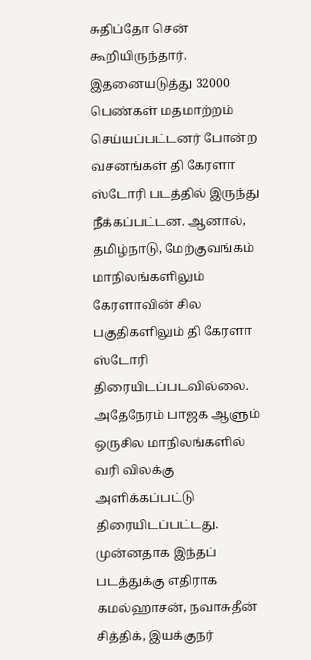சுதிப்தோ சென் கூறியிருந்தார்.
இதனையடுத்து 32000 பெண்கள் மதமாற்றம் செய்யப்பட்டனர் போன்ற வசனங்கள் தி கேரளா ஸ்டோரி படத்தில் இருந்து நீக்கப்பட்டன. ஆனால், தமிழ்நாடு, மேற்குவங்கம் மாநிலங்களிலும் கேரளாவின் சில பகுதிகளிலும் தி கேரளா ஸ்டோரி திரையிடப்படவில்லை. அதேநேரம் பாஜக ஆளும் ஒருசில மாநிலங்களில் வரி விலக்கு அளிக்கப்பட்டு திரையிடப்பட்டது. முன்னதாக இந்தப் படத்துக்கு எதிராக கமல்ஹாசன், நவாசுதீன் சித்திக், இயக்குநர்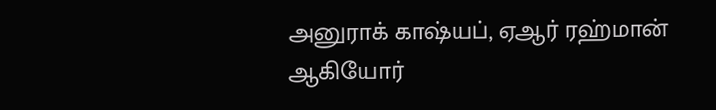அனுராக் காஷ்யப், ஏஆர் ரஹ்மான் ஆகியோர்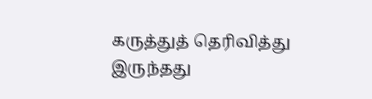கருத்துத் தெரிவித்து இருந்தது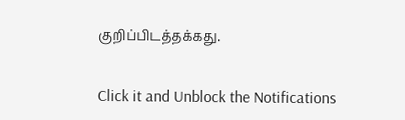குறிப்பிடத்தக்கது.


Click it and Unblock the Notifications